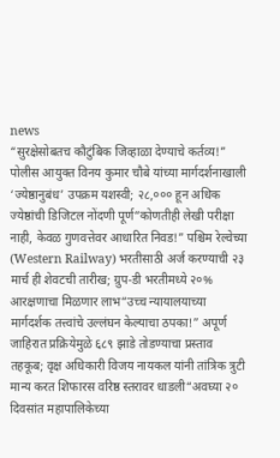news
“सुरक्षेसोबतच कौटुंबिक जिव्हाळा देण्याचे कर्तव्य!” पोलीस आयुक्त विनय कुमार चौबे यांच्या मार्गदर्शनाखाली ‘ज्येष्ठानुबंध’ उपक्रम यशस्वी; २८,००० हून अधिक ज्येष्ठांची डिजिटल नोंदणी पूर्ण“कोणतीही लेखी परीक्षा नाही, केवळ गुणवत्तेवर आधारित निवड!” पश्चिम रेल्वेच्या (Western Railway) भरतीसाठी अर्ज करण्याची २३ मार्च ही शेवटची तारीख; ग्रुप-डी भरतीमध्ये २०% आरक्षणाचा मिळणार लाभ“उच्च न्यायालयाच्या मार्गदर्शक तत्त्वांचे उल्लंघन केल्याचा ठपका!” अपूर्ण जाहिरात प्रक्रियेमुळे ६८९ झाडे तोडण्याचा प्रस्ताव तहकूब; वृक्ष अधिकारी विजय नायकल यांनी तांत्रिक त्रुटी मान्य करत शिफारस वरिष्ठ स्तरावर धाडली“अवघ्या २० दिवसांत महापालिकेच्या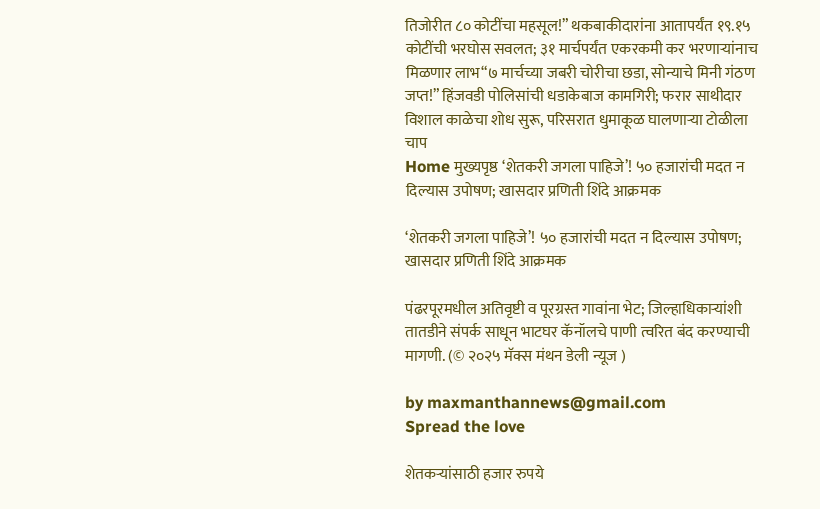तिजोरीत ८० कोटींचा महसूल!” थकबाकीदारांना आतापर्यंत १९.१५ कोटींची भरघोस सवलत; ३१ मार्चपर्यंत एकरकमी कर भरणाऱ्यांनाच मिळणार लाभ“७ मार्चच्या जबरी चोरीचा छडा, सोन्याचे मिनी गंठण जप्त!” हिंजवडी पोलिसांची धडाकेबाज कामगिरी; फरार साथीदार विशाल काळेचा शोध सुरू, परिसरात धुमाकूळ घालणाऱ्या टोळीला चाप
Home मुख्यपृष्ठ ‘शेतकरी जगला पाहिजे’! ५० हजारांची मदत न दिल्यास उपोषण; खासदार प्रणिती शिंदे आक्रमक

‘शेतकरी जगला पाहिजे’! ५० हजारांची मदत न दिल्यास उपोषण; खासदार प्रणिती शिंदे आक्रमक

पंढरपूरमधील अतिवृष्टी व पूरग्रस्त गावांना भेट; जिल्हाधिकाऱ्यांशी तातडीने संपर्क साधून भाटघर कॅनॉलचे पाणी त्वरित बंद करण्याची मागणी. (© २०२५ मॅक्स मंथन डेली न्यूज )

by maxmanthannews@gmail.com
Spread the love

शेतकऱ्यांसाठी हजार रुपये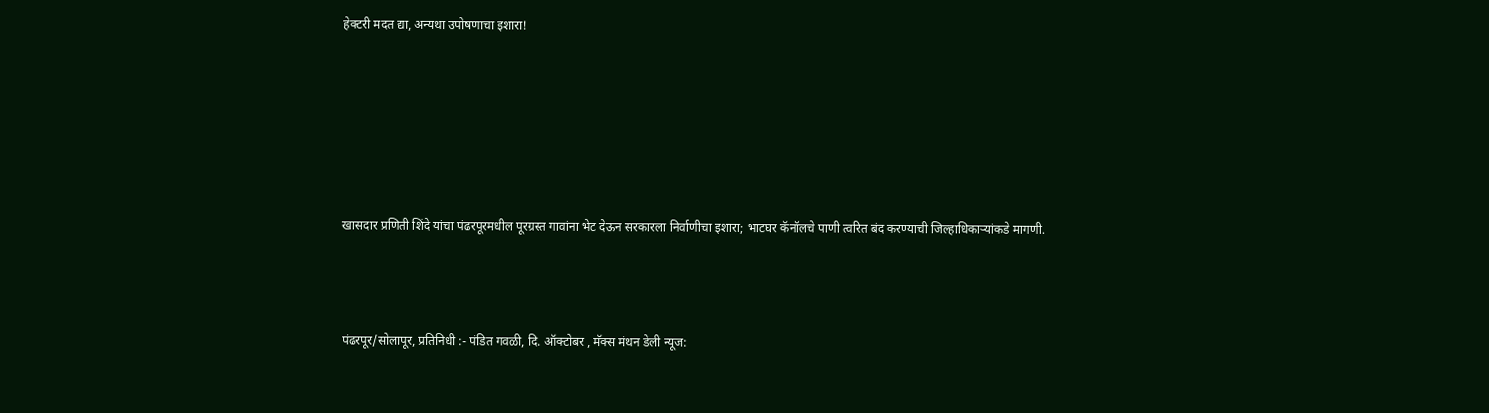हेक्टरी मदत द्या, अन्यथा उपोषणाचा इशारा!






खासदार प्रणिती शिंदे यांचा पंढरपूरमधील पूरग्रस्त गावांना भेट देऊन सरकारला निर्वाणीचा इशारा; भाटघर कॅनॉलचे पाणी त्वरित बंद करण्याची जिल्हाधिकाऱ्यांकडे मागणी.



पंढरपूर/सोलापूर, प्रतिनिधी :- पंडित गवळी, दि. ऑक्टोबर , मॅक्स मंथन डेली न्यूज: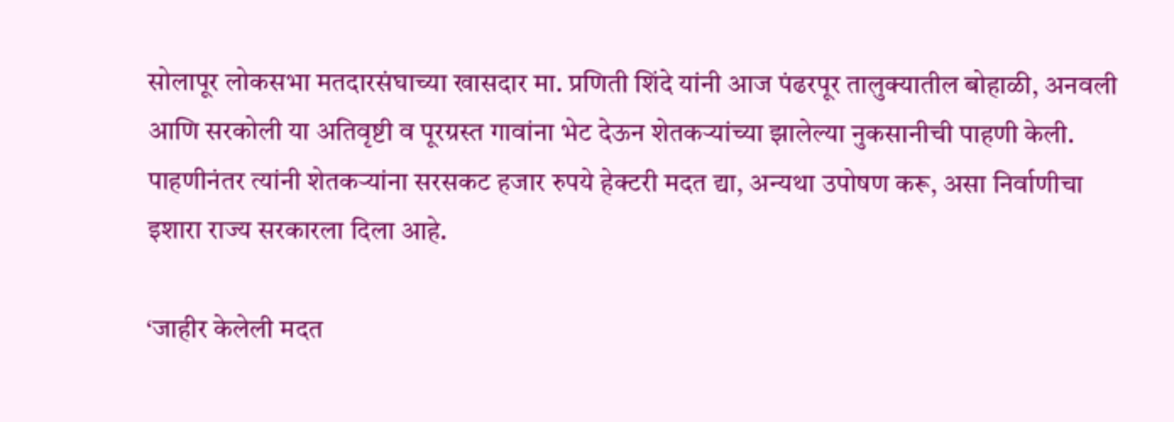सोलापूर लोकसभा मतदारसंघाच्या खासदार मा. प्रणिती शिंदे यांनी आज पंढरपूर तालुक्यातील बोहाळी, अनवली आणि सरकोली या अतिवृष्टी व पूरग्रस्त गावांना भेट देऊन शेतकऱ्यांच्या झालेल्या नुकसानीची पाहणी केली. पाहणीनंतर त्यांनी शेतकऱ्यांना सरसकट हजार रुपये हेक्टरी मदत द्या, अन्यथा उपोषण करू, असा निर्वाणीचा इशारा राज्य सरकारला दिला आहे.

‘जाहीर केलेली मदत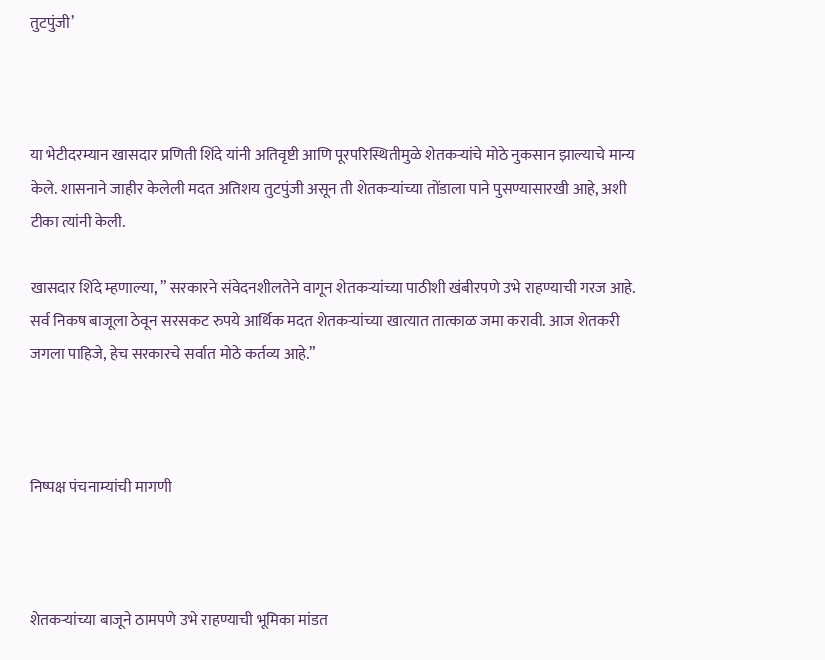तुटपुंजी’



या भेटीदरम्यान खासदार प्रणिती शिंदे यांनी अतिवृष्टी आणि पूरपरिस्थितीमुळे शेतकऱ्यांचे मोठे नुकसान झाल्याचे मान्य केले. शासनाने जाहीर केलेली मदत अतिशय तुटपुंजी असून ती शेतकऱ्यांच्या तोंडाला पाने पुसण्यासारखी आहे, अशी टीका त्यांनी केली.

खासदार शिंदे म्हणाल्या, ” सरकारने संवेदनशीलतेने वागून शेतकऱ्यांच्या पाठीशी खंबीरपणे उभे राहण्याची गरज आहे. सर्व निकष बाजूला ठेवून सरसकट रुपये आर्थिक मदत शेतकऱ्यांच्या खात्यात तात्काळ जमा करावी. आज शेतकरी जगला पाहिजे, हेच सरकारचे सर्वात मोठे कर्तव्य आहे.”



निष्पक्ष पंचनाम्यांची मागणी



शेतकऱ्यांच्या बाजूने ठामपणे उभे राहण्याची भूमिका मांडत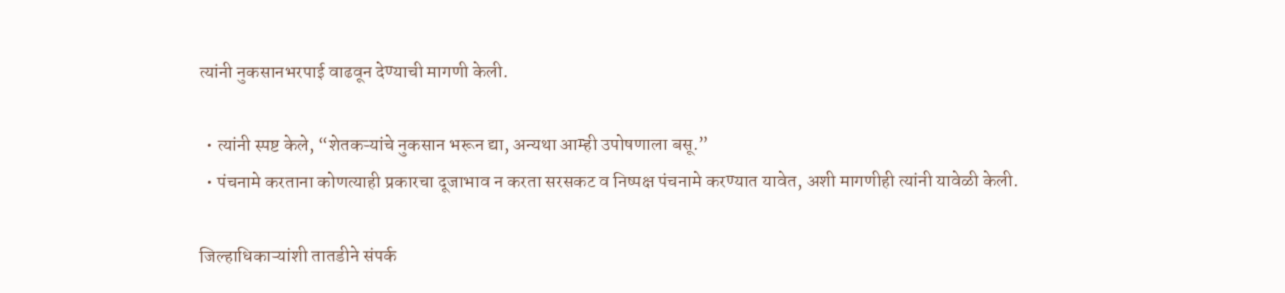त्यांनी नुकसानभरपाई वाढवून देण्याची मागणी केली.

  • त्यांनी स्पष्ट केले, “शेतकऱ्यांचे नुकसान भरून द्या, अन्यथा आम्ही उपोषणाला बसू.”
  • पंचनामे करताना कोणत्याही प्रकारचा दूजाभाव न करता सरसकट व निष्पक्ष पंचनामे करण्यात यावेत, अशी मागणीही त्यांनी यावेळी केली.

जिल्हाधिकाऱ्यांशी तातडीने संपर्क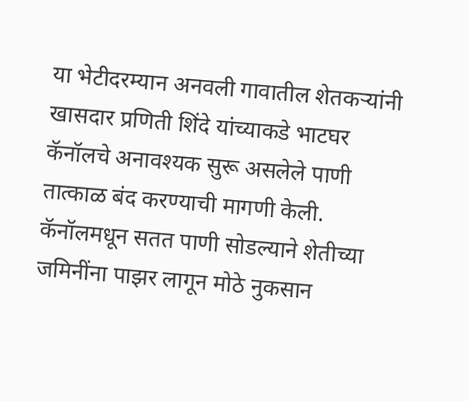या भेटीदरम्यान अनवली गावातील शेतकऱ्यांनी खासदार प्रणिती शिंदे यांच्याकडे भाटघर कॅनॉलचे अनावश्यक सुरू असलेले पाणी तात्काळ बंद करण्याची मागणी केली. कॅनॉलमधून सतत पाणी सोडल्याने शेतीच्या जमिनींना पाझर लागून मोठे नुकसान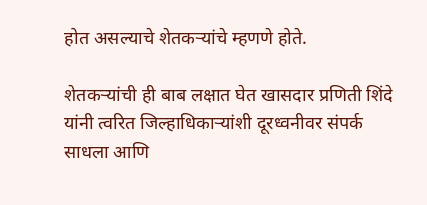होत असल्याचे शेतकऱ्यांचे म्हणणे होते.

शेतकऱ्यांची ही बाब लक्षात घेत खासदार प्रणिती शिंदे यांनी त्वरित जिल्हाधिकाऱ्यांशी दूरध्वनीवर संपर्क साधला आणि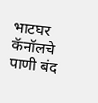भाटघर कॅनॉलचे पाणी बंद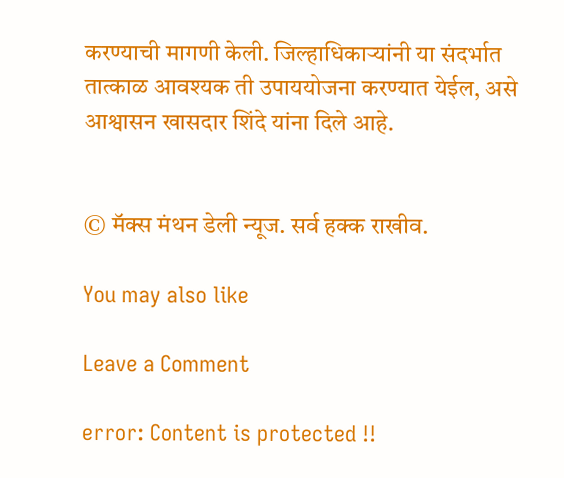करण्याची मागणी केली. जिल्हाधिकाऱ्यांनी या संदर्भात तात्काळ आवश्यक ती उपाययोजना करण्यात येईल, असे आश्वासन खासदार शिंदे यांना दिले आहे.


© मॅक्स मंथन डेली न्यूज. सर्व हक्क राखीव.

You may also like

Leave a Comment

error: Content is protected !!